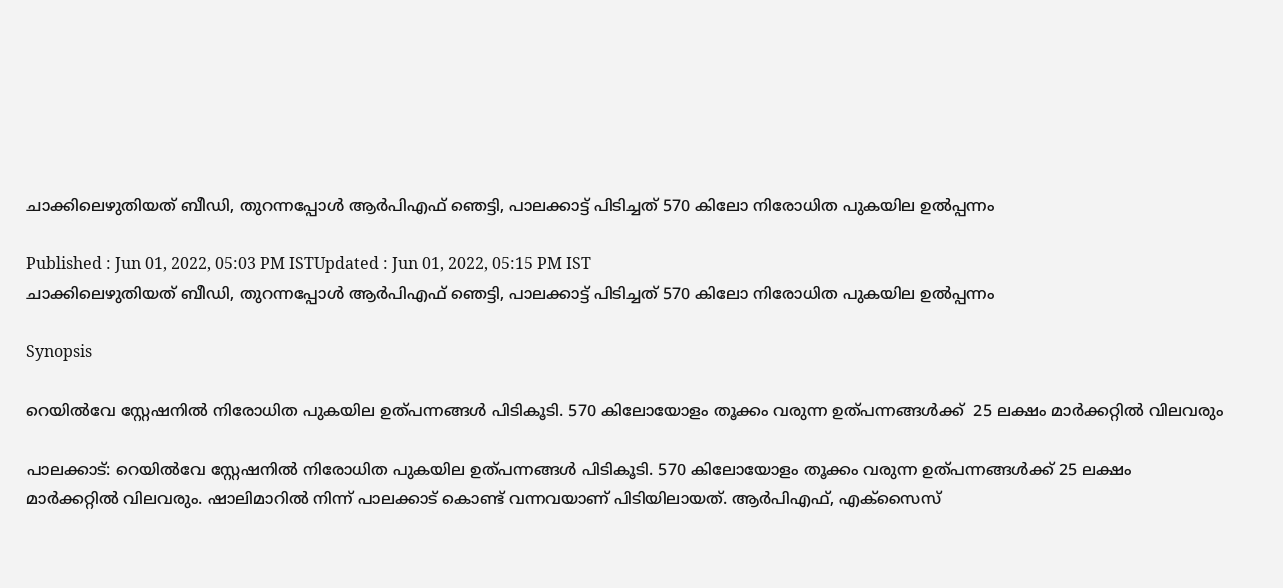ചാക്കിലെഴുതിയത് ബീഡി, തുറന്നപ്പോൾ ആര്‍പിഎഫ് ഞെട്ടി, പാലക്കാട്ട് പിടിച്ചത് 570 കിലോ നിരോധിത പുകയില ഉൽപ്പന്നം

Published : Jun 01, 2022, 05:03 PM ISTUpdated : Jun 01, 2022, 05:15 PM IST
ചാക്കിലെഴുതിയത് ബീഡി, തുറന്നപ്പോൾ ആര്‍പിഎഫ് ഞെട്ടി, പാലക്കാട്ട് പിടിച്ചത് 570 കിലോ നിരോധിത പുകയില ഉൽപ്പന്നം

Synopsis

റെയിൽവേ സ്റ്റേഷനിൽ നിരോധിത പുകയില ഉത്പന്നങ്ങൾ പിടികൂടി. 570 കിലോയോളം തൂക്കം വരുന്ന ഉത്പന്നങ്ങൾക്ക്  25 ലക്ഷം മാർക്കറ്റിൽ വിലവരും

പാലക്കാട്: റെയിൽവേ സ്റ്റേഷനിൽ നിരോധിത പുകയില ഉത്പന്നങ്ങൾ പിടികൂടി. 570 കിലോയോളം തൂക്കം വരുന്ന ഉത്പന്നങ്ങൾക്ക് 25 ലക്ഷം മാർക്കറ്റിൽ വിലവരും. ഷാലിമാറിൽ നിന്ന് പാലക്കാട് കൊണ്ട് വന്നവയാണ് പിടിയിലായത്. ആര്‍പിഎഫ്, എക്സൈസ്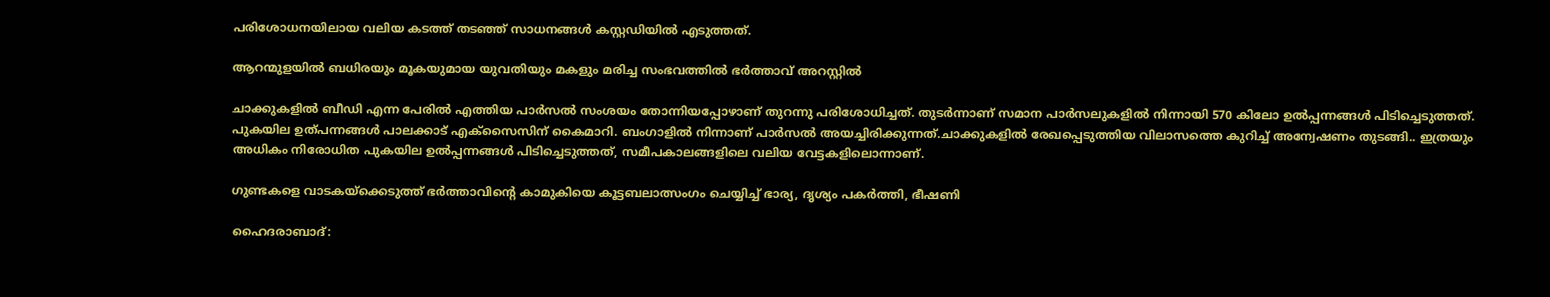പരിശോധനയിലായ വലിയ കടത്ത് തടഞ്ഞ് സാധനങ്ങൾ കസ്റ്റഡിയിൽ എടുത്തത്.

ആറന്മുളയിൽ ബധിരയും മൂകയുമായ യുവതിയും മകളും മരിച്ച സംഭവത്തിൽ ഭര്‍ത്താവ് അറസ്റ്റിൽ

ചാക്കുകളിൽ ബീഡി എന്ന പേരിൽ എത്തിയ പാർസൽ സംശയം തോന്നിയപ്പോഴാണ് തുറന്നു പരിശോധിച്ചത്. തുടര്‍ന്നാണ് സമാന പാര്‍സലുകളിൽ നിന്നായി 570 കിലോ ഉൽപ്പന്നങ്ങൾ പിടിച്ചെടുത്തത്. പുകയില ഉത്പന്നങ്ങൾ പാലക്കാട് എക്സൈസിന് കൈമാറി. ബംഗാളിൽ നിന്നാണ് പാർസൽ അയച്ചിരിക്കുന്നത്.ചാക്കുകളിൽ രേഖപ്പെടുത്തിയ വിലാസത്തെ കുറിച്ച് അന്വേഷണം തുടങ്ങി.. ഇത്രയും അധികം നിരോധിത പുകയില ഉൽപ്പന്നങ്ങൾ പിടിച്ചെടുത്തത്, സമീപകാലങ്ങളിലെ വലിയ വേട്ടകളിലൊന്നാണ്.

ഗുണ്ടകളെ വാടകയ്ക്കെടുത്ത് ഭ‍ർത്താവിന്റെ കാമുകിയെ കൂട്ടബലാത്സംഗം ചെയ്യിച്ച് ഭാര്യ, ദൃശ്യം പക‍ർത്തി, ഭീഷണി

ഹൈദരാബാദ്: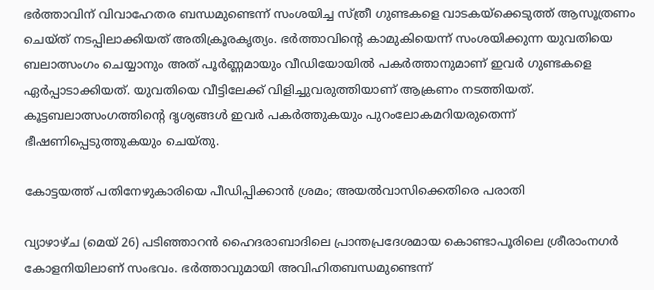ഭ‍ർത്താവിന് വിവാഹേതര ബന്ധമുണ്ടെന്ന് സംശയിച്ച സ്ത്രീ ഗുണ്ടകളെ വാടകയ്ക്കെടുത്ത് ആസൂത്രണം ചെയ്ത് നടപ്പിലാക്കിയത് അതിക്രൂരകൃത്യം. ഭ‍ർത്താവിന്റെ കാമുകിയെന്ന് സംശയിക്കുന്ന യുവതിയെ ബലാത്സംഗം ചെയ്യാനും അത് പൂ‍ർണ്ണമായും വീഡിയോയിൽ പക‍ർത്താനുമാണ് ഇവ‍ർ ഗുണ്ടകളെ ഏ‍ർപ്പാടാക്കിയത്. യുവതിയെ വീട്ടിലേക്ക് വിളിച്ചുവരുത്തിയാണ് ആക്രണം നടത്തിയത്. കൂട്ടബലാത്സംഗത്തിന്റെ ദൃശ്യങ്ങൾ ഇവർ പകർത്തുകയും പുറംലോകമറിയരുതെന്ന് ഭീഷണിപ്പെടുത്തുകയും ചെയ്തു.

കോട്ടയത്ത് പതിനേഴുകാരിയെ പീഡിപ്പിക്കാൻ ശ്രമം; അയൽവാസിക്കെതിരെ പരാതി

വ്യാഴാഴ്ച (മെയ് 26) പടിഞ്ഞാറൻ ഹൈദരാബാദിലെ പ്രാന്തപ്രദേശമായ കൊണ്ടാപൂരിലെ ശ്രീരാംനഗർ കോളനിയിലാണ് സംഭവം. ഭർത്താവുമായി അവിഹിതബന്ധമുണ്ടെന്ന്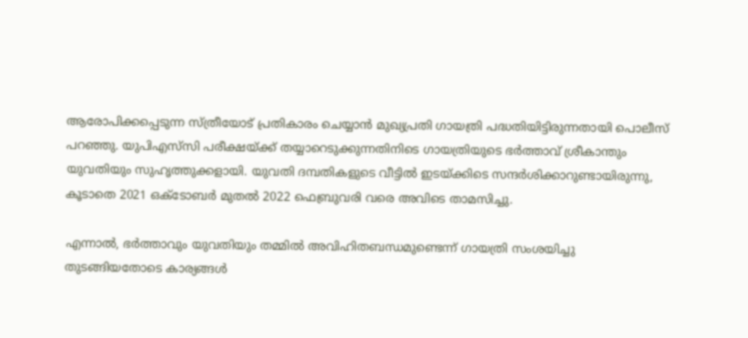ആരോപിക്കപ്പെടുന്ന സ്ത്രീയോട് പ്രതികാരം ചെയ്യാൻ മുഖ്യപ്രതി ഗായത്രി പദ്ധതിയിട്ടിരുന്നതായി പൊലീസ് പറഞ്ഞു. യുപിഎസ്‌സി പരീക്ഷയ്ക്ക് തയ്യാറെടുക്കുന്നതിനിടെ ഗായത്രിയുടെ ഭർത്താവ് ശ്രീകാന്തും യുവതിയും സുഹൃത്തുക്കളായി. യുവതി ദമ്പതികളുടെ വീട്ടിൽ ഇടയ്ക്കിടെ സന്ദർശിക്കാറുണ്ടായിരുന്നു, കൂടാതെ 2021 ഒക്ടോബർ മുതൽ 2022 ഫെബ്രുവരി വരെ അവിടെ താമസിച്ചു.

എന്നാൽ, ഭർത്താവും യുവതിയും തമ്മിൽ അവിഹിതബന്ധമുണ്ടെന്ന് ഗായത്രി സംശയിച്ചു തുടങ്ങിയതോടെ കാര്യങ്ങൾ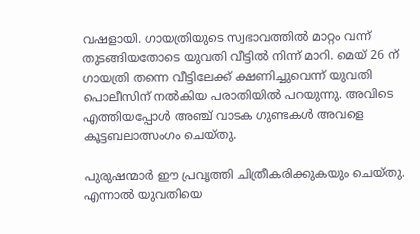വഷളായി. ഗായത്രിയുടെ സ്വഭാവത്തിൽ മാറ്റം വന്ന് തുടങ്ങിയതോടെ യുവതി വീട്ടിൽ നിന്ന് മാറി. മെയ് 26 ന് ഗായത്രി തന്നെ വീട്ടിലേക്ക് ക്ഷണിച്ചുവെന്ന് യുവതി പൊലീസിന് നൽകിയ പരാതിയിൽ പറയുന്നു. അവിടെ എത്തിയപ്പോൾ അഞ്ച് വാടക ഗുണ്ടകൾ അവളെ കൂട്ടബലാത്സംഗം ചെയ്തു.

പുരുഷന്മാർ ഈ പ്രവൃത്തി ചിത്രീകരിക്കുകയും ചെയ്തു. എന്നാൽ യുവതിയെ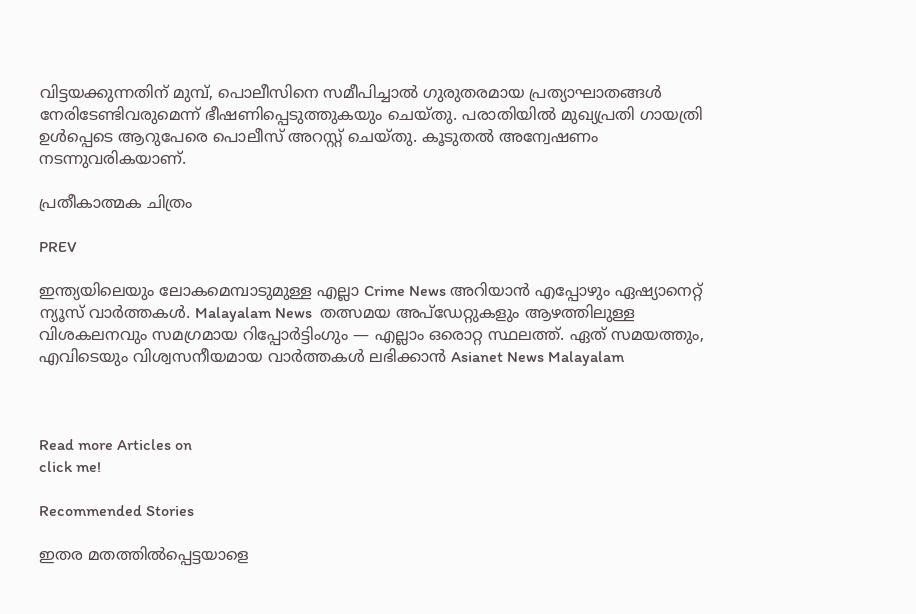വിട്ടയക്കുന്നതിന് മുമ്പ്, പൊലീസിനെ സമീപിച്ചാൽ ഗുരുതരമായ പ്രത്യാഘാതങ്ങൾ നേരിടേണ്ടിവരുമെന്ന് ഭീഷണിപ്പെടുത്തുകയും ചെയ്തു. പരാതിയിൽ മുഖ്യപ്രതി ഗായത്രി ഉൾപ്പെടെ ആറുപേരെ പൊലീസ് അറസ്റ്റ് ചെയ്തു. കൂടുതൽ അന്വേഷണം നടന്നുവരികയാണ്.

പ്രതീകാത്മക ചിത്രം

PREV

ഇന്ത്യയിലെയും ലോകമെമ്പാടുമുള്ള എല്ലാ Crime News അറിയാൻ എപ്പോഴും ഏഷ്യാനെറ്റ് ന്യൂസ് വാർത്തകൾ. Malayalam News  തത്സമയ അപ്‌ഡേറ്റുകളും ആഴത്തിലുള്ള വിശകലനവും സമഗ്രമായ റിപ്പോർട്ടിംഗും — എല്ലാം ഒരൊറ്റ സ്ഥലത്ത്. ഏത് സമയത്തും, എവിടെയും വിശ്വസനീയമായ വാർത്തകൾ ലഭിക്കാൻ Asianet News Malayalam



Read more Articles on
click me!

Recommended Stories

ഇതര മതത്തില്‍പ്പെട്ടയാളെ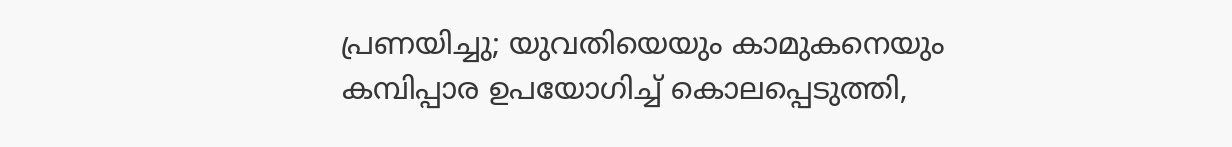പ്രണയിച്ചു; യുവതിയെയും കാമുകനെയും കമ്പിപ്പാര ഉപയോഗിച്ച് കൊലപ്പെടുത്തി,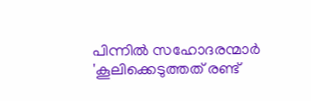പിന്നില്‍ സഹോദരന്മാര്‍
'കൂലിക്കെടുത്തത് രണ്ട്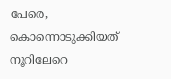പേരെ, കൊന്നൊടുക്കിയത് നൂറിലേറെ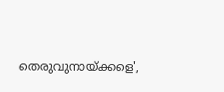തെരുവുനായ്ക്കളെ',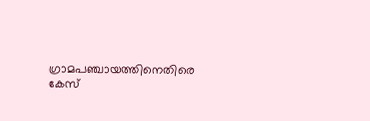ഗ്രാമപഞ്ചായത്തിനെതിരെ കേസ്